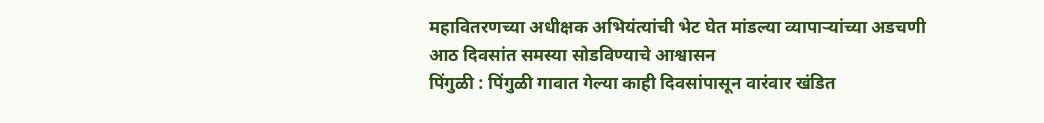महावितरणच्या अधीक्षक अभियंत्यांची भेट घेत मांडल्या व्यापाऱ्यांच्या अडचणी
आठ दिवसांत समस्या सोडविण्याचे आश्वासन
पिंगुळी : पिंगुळी गावात गेल्या काही दिवसांपासून वारंवार खंडित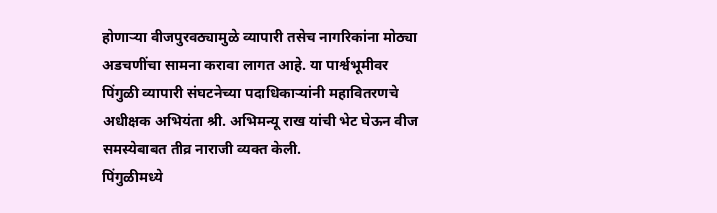होणाऱ्या वीजपुरवठ्यामुळे व्यापारी तसेच नागरिकांना मोठ्या अडचणींचा सामना करावा लागत आहे. या पार्श्वभूमीवर पिंगुळी व्यापारी संघटनेच्या पदाधिकाऱ्यांनी महावितरणचे अधीक्षक अभियंता श्री. अभिमन्यू राख यांची भेट घेऊन वीज समस्येबाबत तीव्र नाराजी व्यक्त केली.
पिंगुळीमध्ये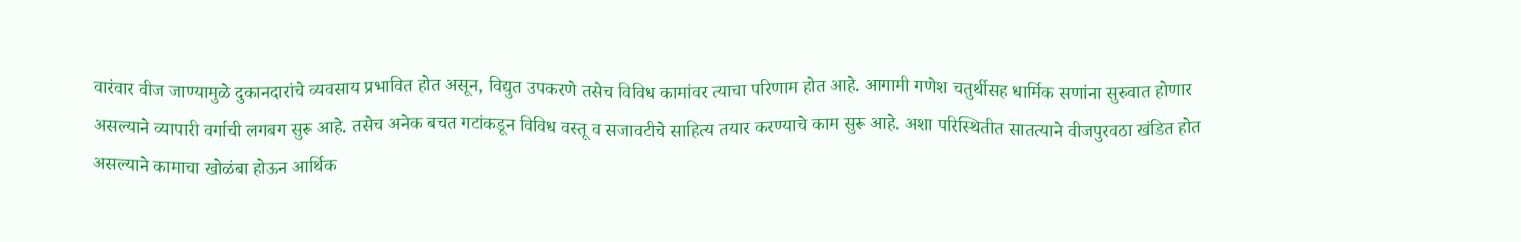वारंवार वीज जाण्यामुळे दुकानदारांचे व्यवसाय प्रभावित होत असून, विद्युत उपकरणे तसेच विविध कामांवर त्याचा परिणाम होत आहे. आगामी गणेश चतुर्थीसह धार्मिक सणांना सुरुवात होणार असल्याने व्यापारी वर्गाची लगबग सुरू आहे. तसेच अनेक बचत गटांकडून विविध वस्तू व सजावटीचे साहित्य तयार करण्याचे काम सुरू आहे. अशा परिस्थितीत सातत्याने वीजपुरवठा खंडित होत असल्याने कामाचा खोळंबा होऊन आर्थिक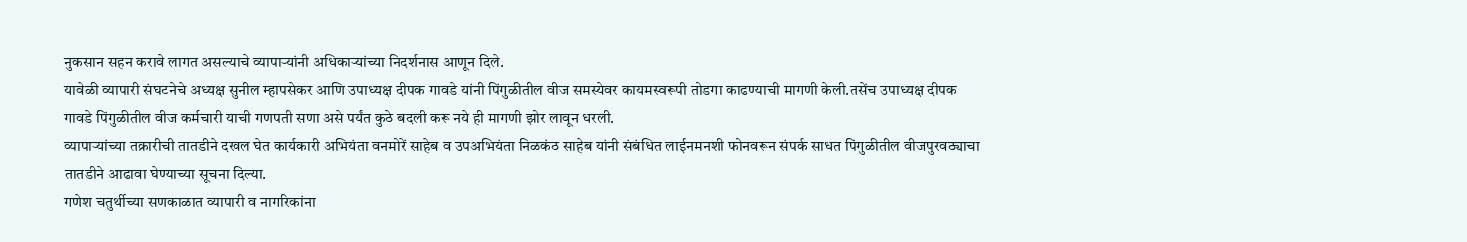नुकसान सहन करावे लागत असल्याचे व्यापाऱ्यांनी अधिकाऱ्यांच्या निदर्शनास आणून दिले.
यावेळी व्यापारी संघटनेचे अध्यक्ष सुनील म्हापसेकर आणि उपाध्यक्ष दीपक गावडे यांनी पिंगुळीतील वीज समस्येवर कायमस्वरूपी तोडगा काढण्याची मागणी केली.तसेंच उपाध्यक्ष दीपक गावडे पिंगुळीतील वीज कर्मचारी याची गणपती सणा असे पर्यंत कुठे बदली करू नये ही मागणी झोर लावून धरली.
व्यापाऱ्यांच्या तक्रारीची तातडीने दखल घेत कार्यकारी अभियंता वनमोरें साहेब व उपअभियंता निळकंठ साहेब यांनी संबंधित लाईनमनशी फोनवरून संपर्क साधत पिंगुळीतील वीजपुरवठ्याचा तातडीने आढावा घेण्याच्या सूचना दिल्या.
गणेश चतुर्थीच्या सणकाळात व्यापारी व नागरिकांना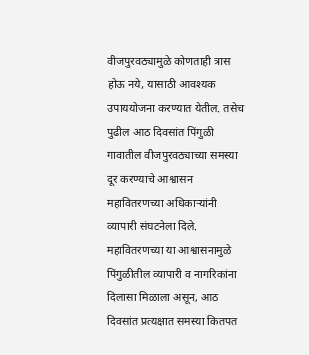वीजपुरवठ्यामुळे कोणताही त्रास होऊ नये, यासाठी आवश्यक उपाययोजना करण्यात येतील. तसेच पुढील आठ दिवसांत पिंगुळी गावातील वीजपुरवठ्याच्या समस्या दूर करण्याचे आश्वासन महावितरणच्या अधिकाऱ्यांनी व्यापारी संघटनेला दिले.
महावितरणच्या या आश्वासनामुळे पिंगुळीतील व्यापारी व नागरिकांना दिलासा मिळाला असून, आठ दिवसांत प्रत्यक्षात समस्या कितपत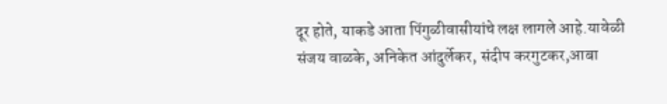दूर होते, याकडे आता पिंगुळीवासीयांचे लक्ष लागले आहे.यावेळी संजय वाळके, अनिकेत आंदुर्लेकर, संदीप करगुटकर,आबा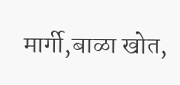मार्गी,बाळा खोत,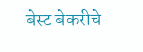बेस्ट बेकरीचे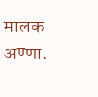मालक अण्णा.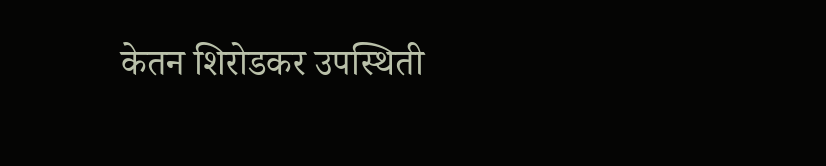केतन शिरोडकर उपस्थिती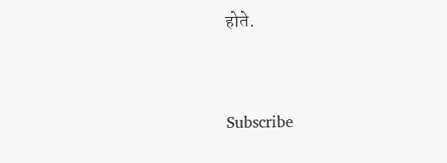होते.


Subscribe